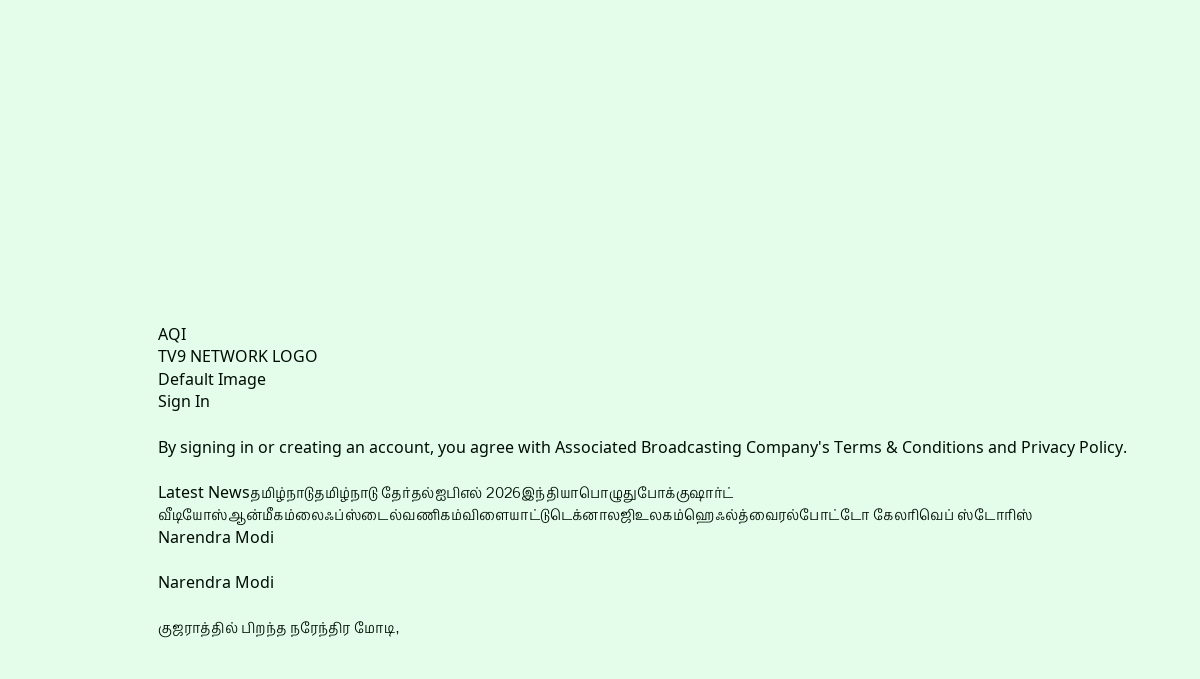AQI
TV9 NETWORK LOGO
Default Image
Sign In

By signing in or creating an account, you agree with Associated Broadcasting Company's Terms & Conditions and Privacy Policy.

Latest Newsதமிழ்நாடுதமிழ்நாடு தேர்தல்ஐபிஎல் 2026இந்தியாபொழுதுபோக்குஷார்ட் வீடியோஸ்ஆன்மீகம்லைஃப்ஸ்டைல்வணிகம்விளையாட்டுடெக்னாலஜிஉலகம்ஹெஃல்த்வைரல்போட்டோ கேலரிவெப் ஸ்டோரிஸ்
Narendra Modi

Narendra Modi

குஜராத்தில் பிறந்த நரேந்திர மோடி,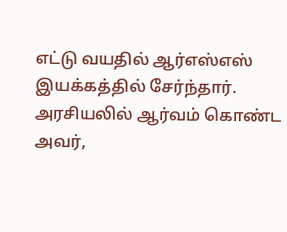எட்டு வயதில் ஆர்எஸ்எஸ் இயக்கத்தில் சேர்ந்தார். அரசியலில் ஆர்வம் கொண்ட அவர்,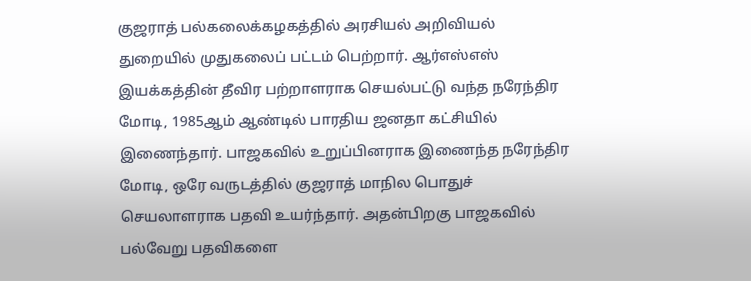குஜராத் பல்கலைக்கழகத்தில் அரசியல் அறிவியல் துறையில் முதுகலைப் பட்டம் பெற்றார். ஆர்எஸ்எஸ் இயக்கத்தின் தீவிர பற்றாளராக செயல்பட்டு வந்த நரேந்திர மோடி, 1985ஆம் ஆண்டில் பாரதிய ஜனதா கட்சியில் இணைந்தார். பாஜகவில் உறுப்பினராக இணைந்த நரேந்திர மோடி, ஒரே வருடத்தில் குஜராத் மாநில பொதுச் செயலாளராக பதவி உயர்ந்தார். அதன்பிறகு பாஜகவில் பல்வேறு பதவிகளை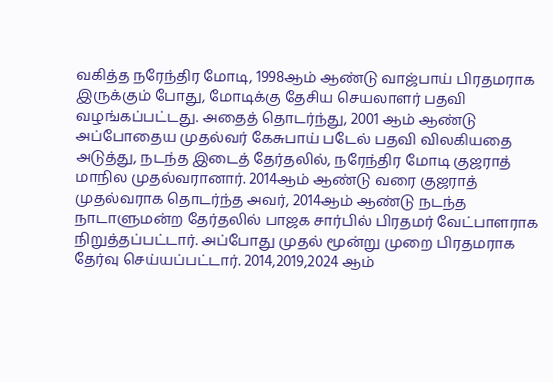வகித்த நரேந்திர மோடி, 1998ஆம் ஆண்டு வாஜ்பாய் பிரதமராக இருக்கும் போது, மோடிக்கு தேசிய செயலாளர் பதவி வழங்கப்பட்டது. அதைத் தொடர்ந்து, 2001 ஆம் ஆண்டு அப்போதைய முதல்வர் கேசுபாய் படேல் பதவி விலகியதை அடுத்து, நடந்த இடைத் தேர்தலில், நரேந்திர மோடி குஜராத் மாநில முதல்வரானார். 2014ஆம் ஆண்டு வரை குஜராத் முதல்வராக தொடர்ந்த அவர், 2014ஆம் ஆண்டு நடந்த நாடாளுமன்ற தேர்தலில் பாஜக சார்பில் பிரதமர் வேட்பாளராக நிறுத்தப்பட்டார். அப்போது முதல் மூன்று முறை பிரதமராக தேர்வு செய்யப்பட்டார். 2014,2019,2024 ஆம்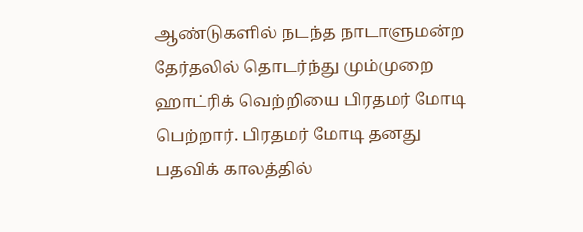ஆண்டுகளில் நடந்த நாடாளுமன்ற தேர்தலில் தொடர்ந்து மும்முறை ஹாட்ரிக் வெற்றியை பிரதமர் மோடி பெற்றார். பிரதமர் மோடி தனது பதவிக் காலத்தில்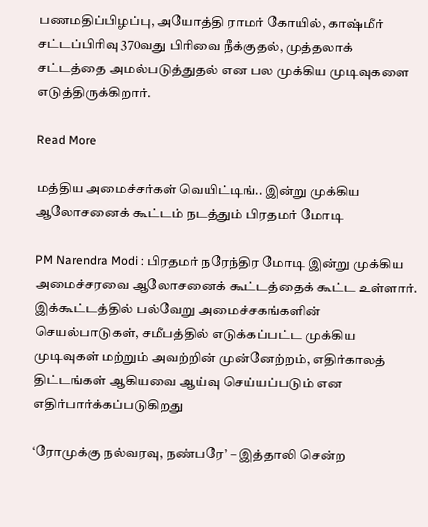பணமதிப்பிழப்பு, அயோத்தி ராமர் கோயில், காஷ்மீர் சட்டப்பிரிவு 370வது பிரிவை நீக்குதல், முத்தலாக் சட்டத்தை அமல்படுத்துதல் என பல முக்கிய முடிவுகளை எடுத்திருக்கிறார்.

Read More

மத்திய அமைச்சர்கள் வெயிட்டிங்.. இன்று முக்கிய ஆலோசனைக் கூட்டம் நடத்தும் பிரதமர் மோடி

PM Narendra Modi : பிரதமர் நரேந்திர மோடி இன்று முக்கிய அமைச்சரவை ஆலோசனைக் கூட்டத்தைக் கூட்ட உள்ளார். இக்கூட்டத்தில் பல்வேறு அமைச்சகங்களின் செயல்பாடுகள், சமீபத்தில் எடுக்கப்பட்ட முக்கிய முடிவுகள் மற்றும் அவற்றின் முன்னேற்றம், எதிர்காலத் திட்டங்கள் ஆகியவை ஆய்வு செய்யப்படும் என எதிர்பார்க்கப்படுகிறது

‘ரோமுக்கு நல்வரவு, நண்பரே’ – இத்தாலி சென்ற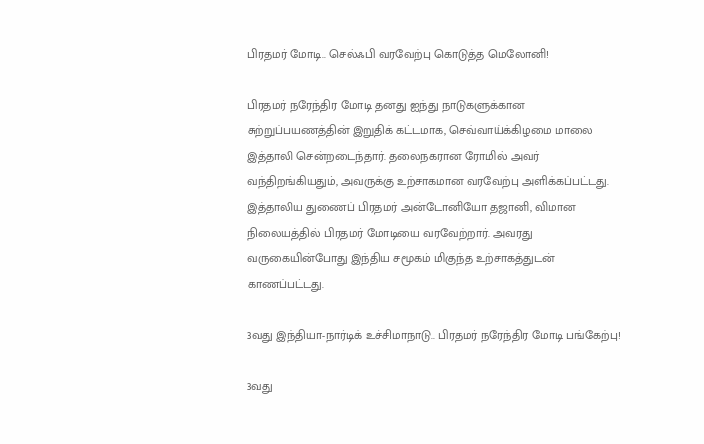பிரதமர் மோடி.. செல்ஃபி வரவேற்பு கொடுத்த மெலோனி!

பிரதமர் நரேந்திர மோடி தனது ஐந்து நாடுகளுக்கான சுற்றுப்பயணத்தின் இறுதிக் கட்டமாக, செவ்வாய்க்கிழமை மாலை இத்தாலி சென்றடைந்தார். தலைநகரான ரோமில் அவர் வந்திறங்கியதும், அவருக்கு உற்சாகமான வரவேற்பு அளிக்கப்பட்டது. இத்தாலிய துணைப் பிரதமர் அன்டோனியோ தஜானி, விமான நிலையத்தில் பிரதமர் மோடியை வரவேற்றார். அவரது வருகையின்போது இந்திய சமூகம் மிகுந்த உற்சாகத்துடன் காணப்பட்டது.

3வது இந்தியா-நார்டிக் உச்சிமாநாடு.. பிரதமர் நரேந்திர மோடி பங்கேற்பு!

3வது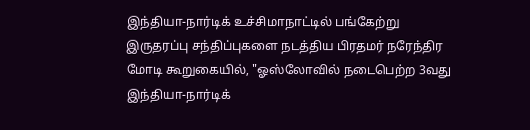இந்தியா-நார்டிக் உச்சிமாநாட்டில் பங்கேற்று இருதரப்பு சந்திப்புகளை நடத்திய பிரதமர் நரேந்திர மோடி கூறுகையில், "ஓஸ்லோவில் நடைபெற்ற 3வது இந்தியா-நார்டிக்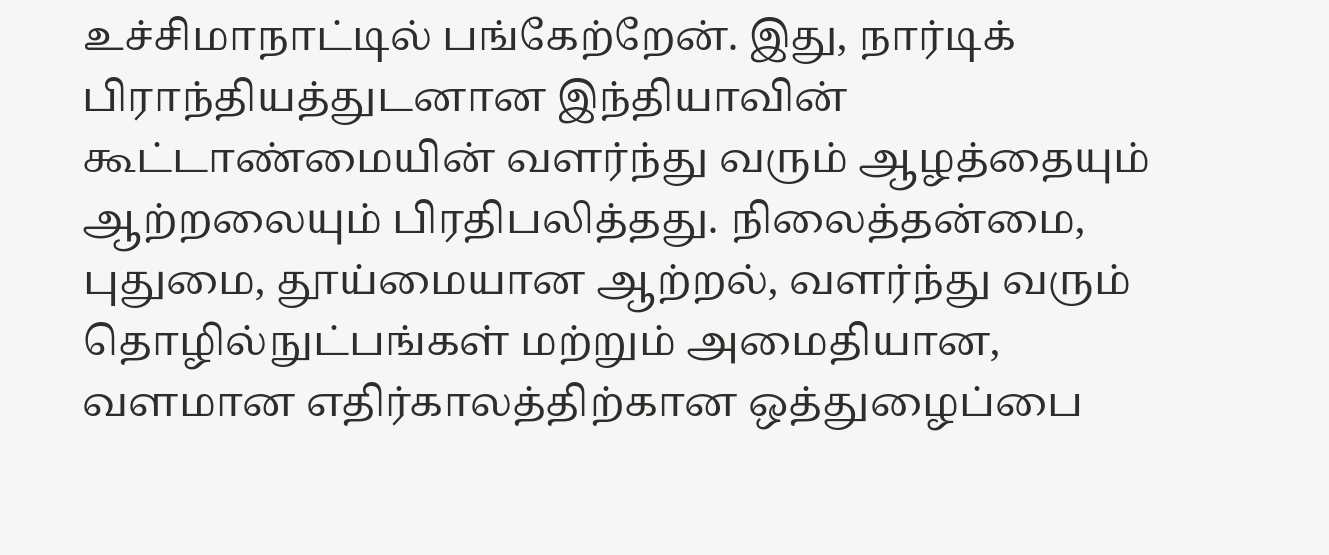உச்சிமாநாட்டில் பங்கேற்றேன். இது, நார்டிக் பிராந்தியத்துடனான இந்தியாவின் கூட்டாண்மையின் வளர்ந்து வரும் ஆழத்தையும் ஆற்றலையும் பிரதிபலித்தது. நிலைத்தன்மை, புதுமை, தூய்மையான ஆற்றல், வளர்ந்து வரும் தொழில்நுட்பங்கள் மற்றும் அமைதியான, வளமான எதிர்காலத்திற்கான ஒத்துழைப்பை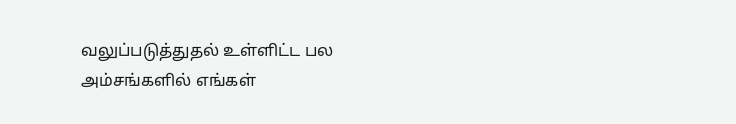வலுப்படுத்துதல் உள்ளிட்ட பல அம்சங்களில் எங்கள்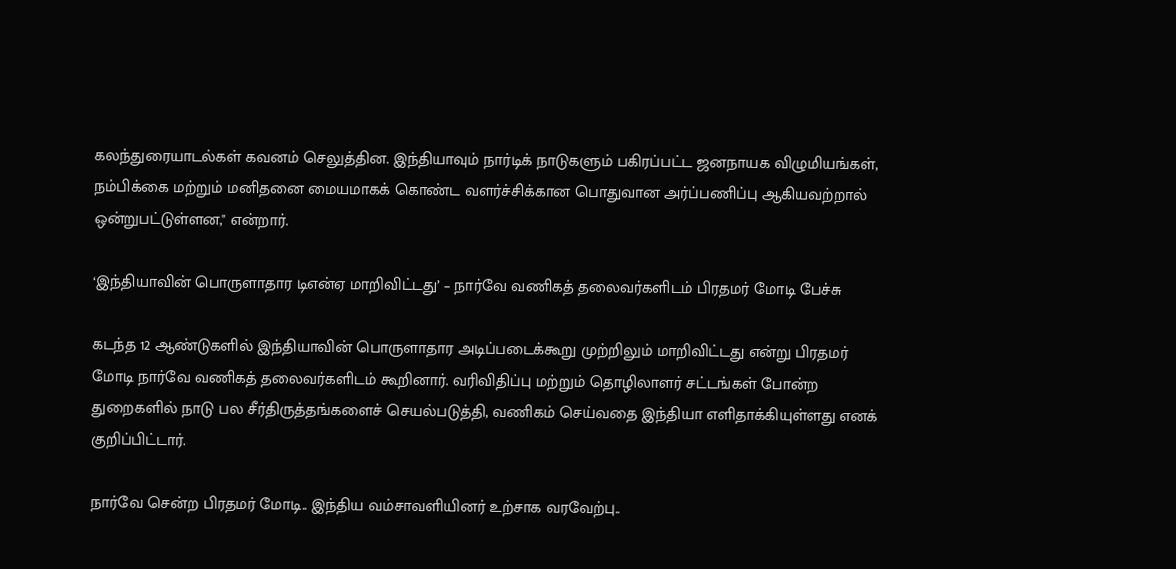கலந்துரையாடல்கள் கவனம் செலுத்தின. இந்தியாவும் நார்டிக் நாடுகளும் பகிரப்பட்ட ஜனநாயக விழுமியங்கள், நம்பிக்கை மற்றும் மனிதனை மையமாகக் கொண்ட வளர்ச்சிக்கான பொதுவான அர்ப்பணிப்பு ஆகியவற்றால் ஒன்றுபட்டுள்ளன," என்றார்.

‘இந்தியாவின் பொருளாதார டிஎன்ஏ மாறிவிட்டது’ – நார்வே வணிகத் தலைவர்களிடம் பிரதமர் மோடி பேச்சு

கடந்த 12 ஆண்டுகளில் இந்தியாவின் பொருளாதார அடிப்படைக்கூறு முற்றிலும் மாறிவிட்டது என்று பிரதமர் மோடி நார்வே வணிகத் தலைவர்களிடம் கூறினார். வரிவிதிப்பு மற்றும் தொழிலாளர் சட்டங்கள் போன்ற துறைகளில் நாடு பல சீர்திருத்தங்களைச் செயல்படுத்தி, வணிகம் செய்வதை இந்தியா எளிதாக்கியுள்ளது எனக் குறிப்பிட்டார்.

நார்வே சென்ற பிரதமர் மோடி.. இந்திய வம்சாவளியினர் உற்சாக வரவேற்பு..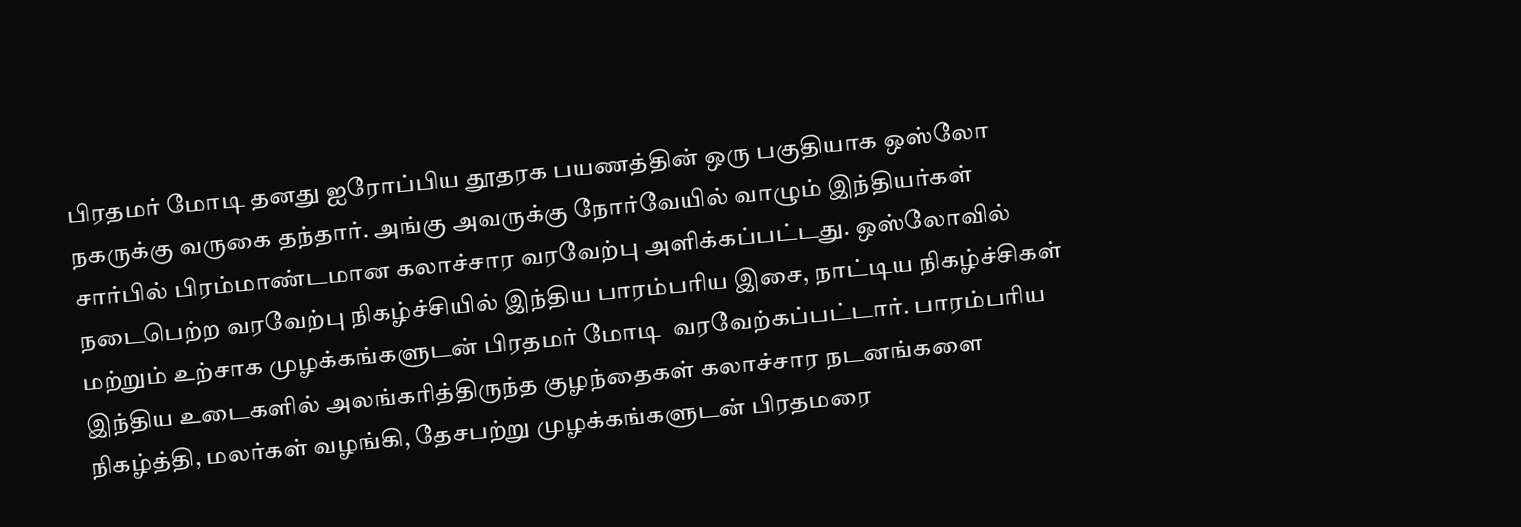பிரதமர் மோடி தனது ஐரோப்பிய தூதரக பயணத்தின் ஒரு பகுதியாக ஒஸ்லோ நகருக்கு வருகை தந்தார். அங்கு அவருக்கு நோர்வேயில் வாழும் இந்தியர்கள் சார்பில் பிரம்மாண்டமான கலாச்சார வரவேற்பு அளிக்கப்பட்டது. ஒஸ்லோவில் நடைபெற்ற வரவேற்பு நிகழ்ச்சியில் இந்திய பாரம்பரிய இசை, நாட்டிய நிகழ்ச்சிகள் மற்றும் உற்சாக முழக்கங்களுடன் பிரதமர் மோடி  வரவேற்கப்பட்டார். பாரம்பரிய இந்திய உடைகளில் அலங்கரித்திருந்த குழந்தைகள் கலாச்சார நடனங்களை நிகழ்த்தி, மலர்கள் வழங்கி, தேசபற்று முழக்கங்களுடன் பிரதமரை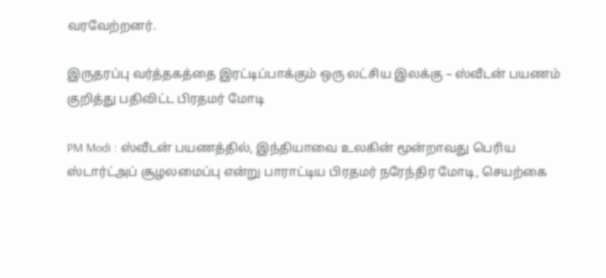வரவேற்றனர்.

இருதரப்பு வர்த்தகத்தை இரட்டிப்பாக்கும் ஒரு லட்சிய இலக்கு – ஸ்வீடன் பயணம் குறித்து பதிவிட்ட பிரதமர் மோடி

PM Modi : ஸ்வீடன் பயணத்தில், இந்தியாவை உலகின் மூன்றாவது பெரிய ஸ்டார்ட்அப் சூழலமைப்பு என்று பாராட்டிய பிரதமர் நரேந்திர மோடி, செயற்கை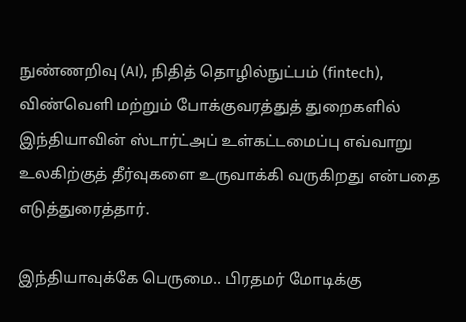நுண்ணறிவு (AI), நிதித் தொழில்நுட்பம் (fintech), விண்வெளி மற்றும் போக்குவரத்துத் துறைகளில் இந்தியாவின் ஸ்டார்ட்அப் உள்கட்டமைப்பு எவ்வாறு உலகிற்குத் தீர்வுகளை உருவாக்கி வருகிறது என்பதை எடுத்துரைத்தார்.

இந்தியாவுக்கே பெருமை.. பிரதமர் மோடிக்கு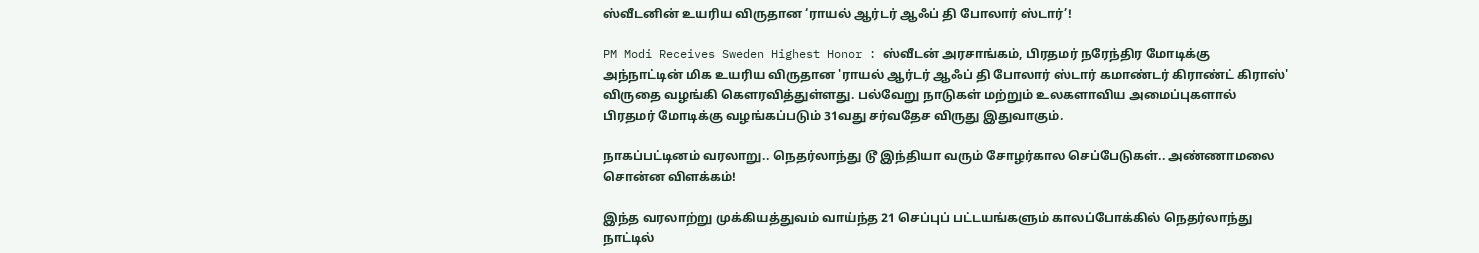ஸ்வீடனின் உயரிய விருதான ‘ராயல் ஆர்டர் ஆஃப் தி போலார் ஸ்டார்’!

PM Modi Receives Sweden Highest Honor : ஸ்வீடன் அரசாங்கம், பிரதமர் நரேந்திர மோடிக்கு அந்நாட்டின் மிக உயரிய விருதான 'ராயல் ஆர்டர் ஆஃப் தி போலார் ஸ்டார் கமாண்டர் கிராண்ட் கிராஸ்' விருதை வழங்கி கௌரவித்துள்ளது. பல்வேறு நாடுகள் மற்றும் உலகளாவிய அமைப்புகளால் பிரதமர் மோடிக்கு வழங்கப்படும் 31வது சர்வதேச விருது இதுவாகும்.

நாகப்பட்டினம் வரலாறு.. நெதர்லாந்து டூ இந்தியா வரும் சோழர்கால செப்பேடுகள்.. அண்ணாமலை சொன்ன விளக்கம்!

இந்த வரலாற்று முக்கியத்துவம் வாய்ந்த 21 செப்புப் பட்டயங்களும் காலப்போக்கில் நெதர்லாந்து நாட்டில்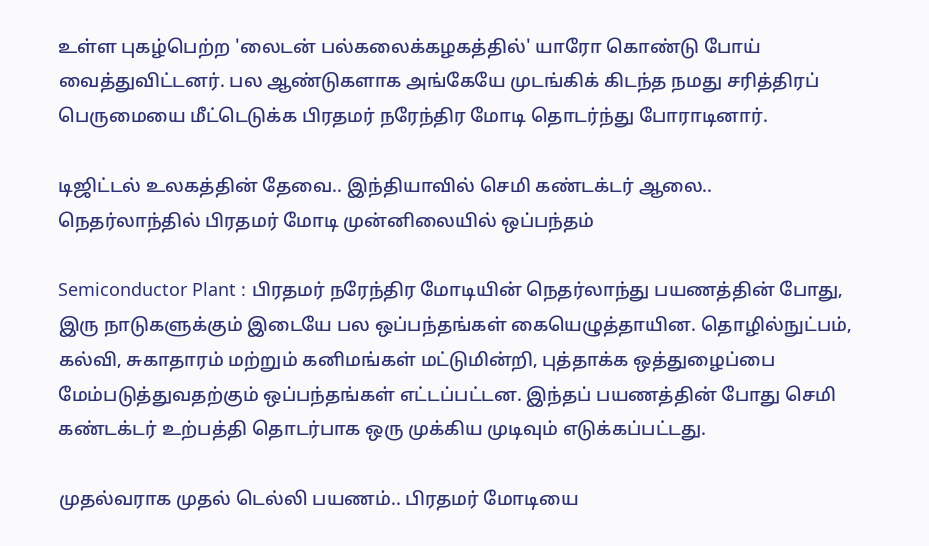உள்ள புகழ்பெற்ற 'லைடன் பல்கலைக்கழகத்தில்' யாரோ கொண்டு போய் வைத்துவிட்டனர். பல ஆண்டுகளாக அங்கேயே முடங்கிக் கிடந்த நமது சரித்திரப் பெருமையை மீட்டெடுக்க பிரதமர் நரேந்திர மோடி தொடர்ந்து போராடினார்.

டிஜிட்டல் உலகத்தின் தேவை.. இந்தியாவில் செமி கண்டக்டர் ஆலை.. நெதர்லாந்தில் பிரதமர் மோடி முன்னிலையில் ஒப்பந்தம்

Semiconductor Plant : பிரதமர் நரேந்திர மோடியின் நெதர்லாந்து பயணத்தின் போது, இரு நாடுகளுக்கும் இடையே பல ஒப்பந்தங்கள் கையெழுத்தாயின. தொழில்நுட்பம், கல்வி, சுகாதாரம் மற்றும் கனிமங்கள் மட்டுமின்றி, புத்தாக்க ஒத்துழைப்பை மேம்படுத்துவதற்கும் ஒப்பந்தங்கள் எட்டப்பட்டன. இந்தப் பயணத்தின் போது செமி கண்டக்டர் உற்பத்தி தொடர்பாக ஒரு முக்கிய முடிவும் எடுக்கப்பட்டது.

முதல்வராக முதல் டெல்லி பயணம்.. பிரதமர் மோடியை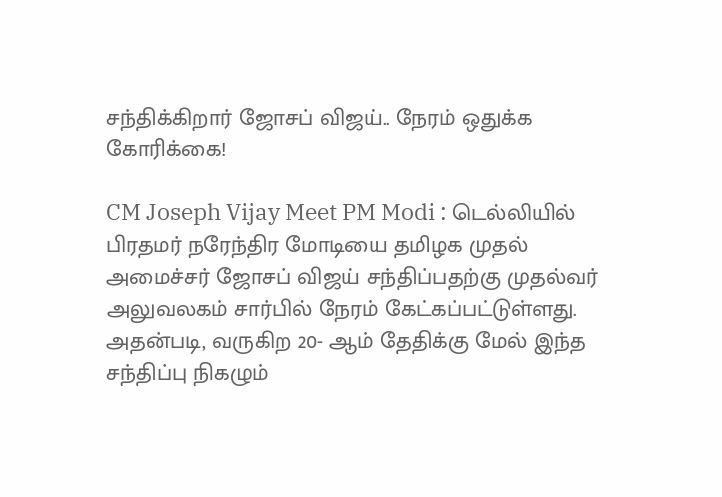சந்திக்கிறார் ஜோசப் விஜய்.. நேரம் ஒதுக்க கோரிக்கை!

CM Joseph Vijay Meet PM Modi : டெல்லியில் பிரதமர் நரேந்திர மோடியை தமிழக முதல் அமைச்சர் ஜோசப் விஜய் சந்திப்பதற்கு முதல்வர் அலுவலகம் சார்பில் நேரம் கேட்கப்பட்டுள்ளது. அதன்படி, வருகிற 20- ஆம் தேதிக்கு மேல் இந்த சந்திப்பு நிகழும்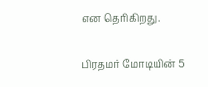என தெரிகிறது.

பிரதமர் மோடியின் 5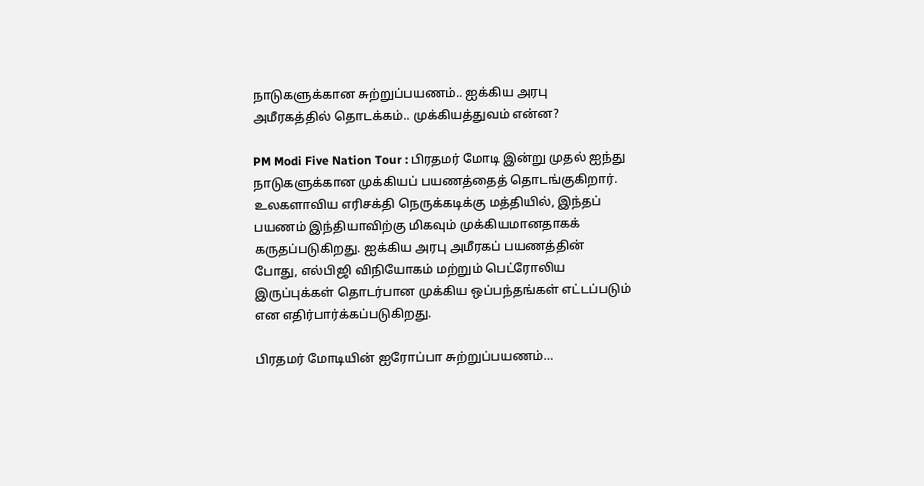நாடுகளுக்கான சுற்றுப்பயணம்.. ஐக்கிய அரபு அமீரகத்தில் தொடக்கம்.. முக்கியத்துவம் என்ன?

PM Modi Five Nation Tour : பிரதமர் மோடி இன்று முதல் ஐந்து நாடுகளுக்கான முக்கியப் பயணத்தைத் தொடங்குகிறார். உலகளாவிய எரிசக்தி நெருக்கடிக்கு மத்தியில், இந்தப் பயணம் இந்தியாவிற்கு மிகவும் முக்கியமானதாகக் கருதப்படுகிறது. ஐக்கிய அரபு அமீரகப் பயணத்தின் போது, எல்பிஜி விநியோகம் மற்றும் பெட்ரோலிய இருப்புக்கள் தொடர்பான முக்கிய ஒப்பந்தங்கள் எட்டப்படும் என எதிர்பார்க்கப்படுகிறது.

பிரதமர் மோடியின் ஐரோப்பா சுற்றுப்பயணம்…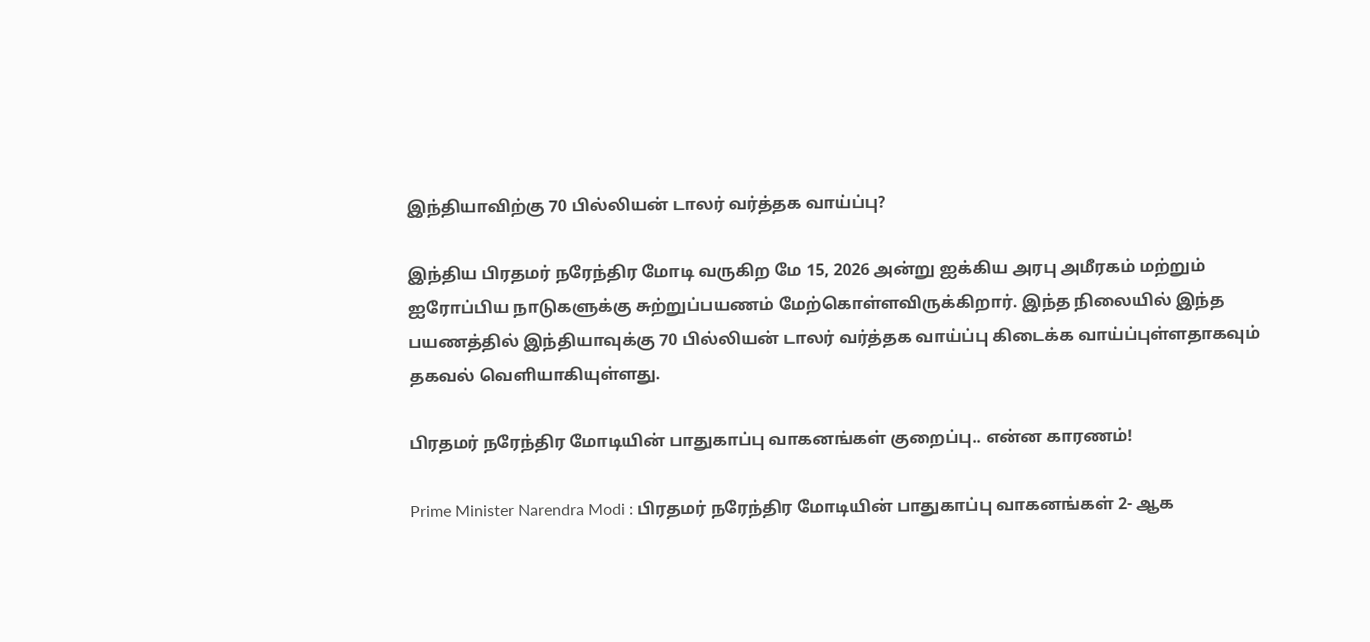இந்தியாவிற்கு 70 பில்லியன் டாலர் வர்த்தக வாய்ப்பு?

இந்திய பிரதமர் நரேந்திர மோடி வருகிற மே 15, 2026 அன்று ஐக்கிய அரபு அமீரகம் மற்றும் ஐரோப்பிய நாடுகளுக்கு சுற்றுப்பயணம் மேற்கொள்ளவிருக்கிறார். இந்த நிலையில் இந்த பயணத்தில் இந்தியாவுக்கு 70 பில்லியன் டாலர் வர்த்தக வாய்ப்பு கிடைக்க வாய்ப்புள்ளதாகவும் தகவல் வெளியாகியுள்ளது.

பிரதமர் நரேந்திர மோடியின் பாதுகாப்பு வாகனங்கள் குறைப்பு.. என்ன காரணம்!

Prime Minister Narendra Modi : பிரதமர் நரேந்திர மோடியின் பாதுகாப்பு வாகனங்கள் 2- ஆக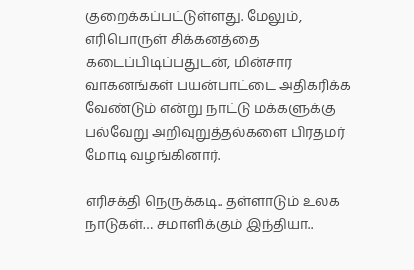குறைக்கப்பட்டுள்ளது. மேலும், எரிபொருள் சிக்கனத்தை கடைப்பிடிப்பதுடன், மின்சார வாகனங்கள் பயன்பாட்டை அதிகரிக்க வேண்டும் என்று நாட்டு மக்களுக்கு பல்வேறு அறிவுறுத்தல்களை பிரதமர் மோடி வழங்கினார்.

எரிசக்தி நெருக்கடி.. தள்ளாடும் உலக நாடுகள்… சமாளிக்கும் இந்தியா..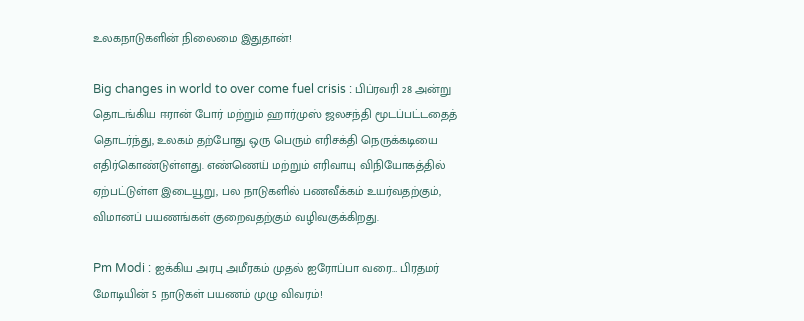உலகநாடுகளின் நிலைமை இதுதான்!

Big changes in world to over come fuel crisis : பிப்ரவரி 28 அன்று தொடங்கிய ஈரான் போர் மற்றும் ஹார்முஸ் ஜலசந்தி மூடப்பட்டதைத் தொடர்ந்து, உலகம் தற்போது ஒரு பெரும் எரிசக்தி நெருக்கடியை எதிர்கொண்டுள்ளது. எண்ணெய் மற்றும் எரிவாயு விநியோகத்தில் ஏற்பட்டுள்ள இடையூறு, பல நாடுகளில் பணவீக்கம் உயர்வதற்கும், விமானப் பயணங்கள் குறைவதற்கும் வழிவகுக்கிறது.

Pm Modi : ஐக்கிய அரபு அமீரகம் முதல் ஐரோப்பா வரை… பிரதமர் மோடியின் 5 நாடுகள் பயணம் முழு விவரம்!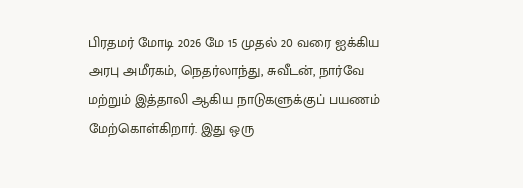பிரதமர் மோடி 2026 மே 15 முதல் 20 வரை ஐக்கிய அரபு அமீரகம், நெதர்லாந்து, சுவீடன், நார்வே மற்றும் இத்தாலி ஆகிய நாடுகளுக்குப் பயணம் மேற்கொள்கிறார். இது ஒரு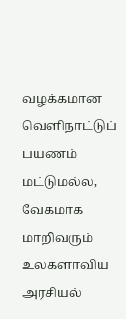வழக்கமான வெளிநாட்டுப் பயணம் மட்டுமல்ல, வேகமாக மாறிவரும் உலகளாவிய அரசியல்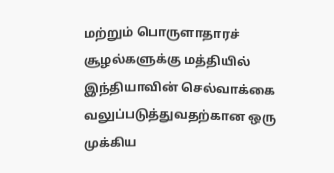மற்றும் பொருளாதாரச் சூழல்களுக்கு மத்தியில் இந்தியாவின் செல்வாக்கை வலுப்படுத்துவதற்கான ஒரு முக்கிய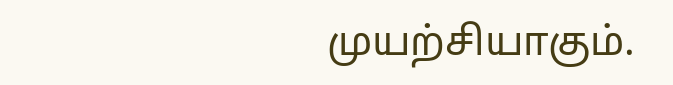முயற்சியாகும்.